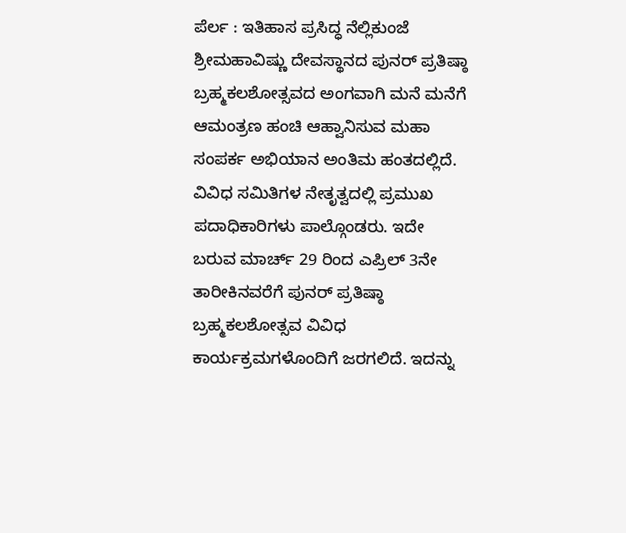ಪೆರ್ಲ : ಇತಿಹಾಸ ಪ್ರಸಿದ್ಧ ನೆಲ್ಲಿಕುಂಜೆ ಶ್ರೀಮಹಾವಿಷ್ಣು ದೇವಸ್ಥಾನದ ಪುನರ್ ಪ್ರತಿಷ್ಠಾ ಬ್ರಹ್ಮಕಲಶೋತ್ಸವದ ಅಂಗವಾಗಿ ಮನೆ ಮನೆಗೆ ಆಮಂತ್ರಣ ಹಂಚಿ ಆಹ್ವಾನಿಸುವ ಮಹಾ ಸಂಪರ್ಕ ಅಭಿಯಾನ ಅಂತಿಮ ಹಂತದಲ್ಲಿದೆ. ವಿವಿಧ ಸಮಿತಿಗಳ ನೇತೃತ್ವದಲ್ಲಿ ಪ್ರಮುಖ ಪದಾಧಿಕಾರಿಗಳು ಪಾಲ್ಗೊಂಡರು. ಇದೇ ಬರುವ ಮಾರ್ಚ್ 29 ರಿಂದ ಎಪ್ರಿಲ್ 3ನೇ ತಾರೀಕಿನವರೆಗೆ ಪುನರ್ ಪ್ರತಿಷ್ಠಾ ಬ್ರಹ್ಮಕಲಶೋತ್ಸವ ವಿವಿಧ ಕಾರ್ಯಕ್ರಮಗಳೊಂದಿಗೆ ಜರಗಲಿದೆ. ಇದನ್ನು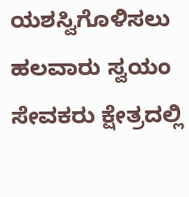ಯಶಸ್ವಿಗೊಳಿಸಲು ಹಲವಾರು ಸ್ವಯಂ ಸೇವಕರು ಕ್ಷೇತ್ರದಲ್ಲಿ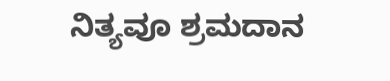ನಿತ್ಯವೂ ಶ್ರಮದಾನ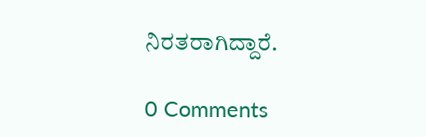ನಿರತರಾಗಿದ್ದಾರೆ.

0 Comments